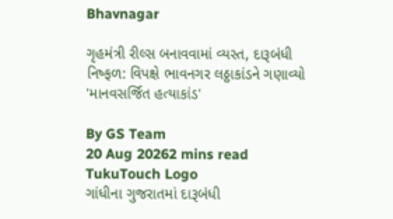Bhavnagar

ગૃહમંત્રી રીલ્સ બનાવવામાં વ્યસ્ત, દારૂબંધી નિષ્ફળ: વિપક્ષે ભાવનગર લઠ્ઠાકાંડને ગણાવ્યો 'માનવસર્જિત હત્યાકાંડ'

By GS Team
20 Aug 20262 mins read
TukuTouch Logo
ગાંધીના ગુજરાતમાં દારૂબંધી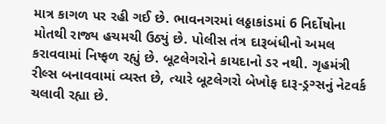માત્ર કાગળ પર રહી ગઈ છે. ભાવનગરમાં લઠ્ઠાકાંડમાં 6 નિર્દોષોના મોતથી રાજ્ય હચમચી ઉઠ્યું છે. પોલીસ તંત્ર દારૂબંધીનો અમલ કરાવવામાં નિષ્ફળ રહ્યું છે. બૂટલેગરોને કાયદાનો ડર નથી. ગૃહમંત્રી રીલ્સ બનાવવામાં વ્યસ્ત છે, ત્યારે બૂટલેગરો બેખોફ દારૂ-ડ્રગ્સનું નેટવર્ક ચલાવી રહ્યા છે.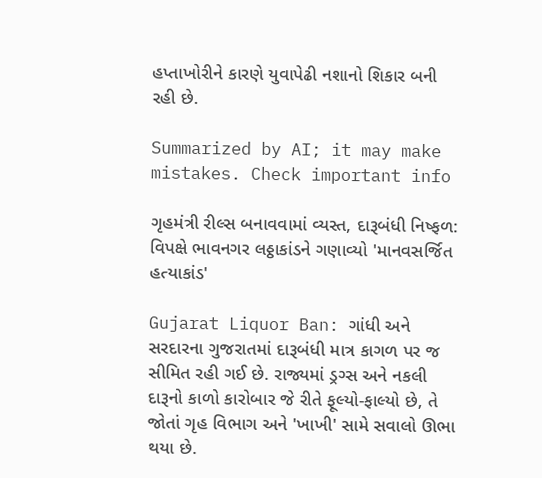હપ્તાખોરીને કારણે યુવાપેઢી નશાનો શિકાર બની રહી છે.

Summarized by AI; it may make mistakes. Check important info

ગૃહમંત્રી રીલ્સ બનાવવામાં વ્યસ્ત, દારૂબંધી નિષ્ફળ: વિપક્ષે ભાવનગર લઠ્ઠાકાંડને ગણાવ્યો 'માનવસર્જિત હત્યાકાંડ'

Gujarat Liquor Ban: ગાંધી અને સરદારના ગુજરાતમાં દારૂબંધી માત્ર કાગળ પર જ સીમિત રહી ગઈ છે. રાજ્યમાં ડ્રગ્સ અને નકલી દારૂનો કાળો કારોબાર જે રીતે ફૂલ્યો-ફાલ્યો છે, તે જોતાં ગૃહ વિભાગ અને 'ખાખી' સામે સવાલો ઊભા થયા છે.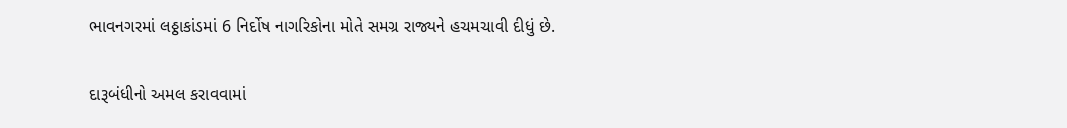ભાવનગરમાં લઠ્ઠાકાંડમાં 6 નિર્દોષ નાગરિકોના મોતે સમગ્ર રાજ્યને હચમચાવી દીધું છે.

દારૂબંધીનો અમલ કરાવવામાં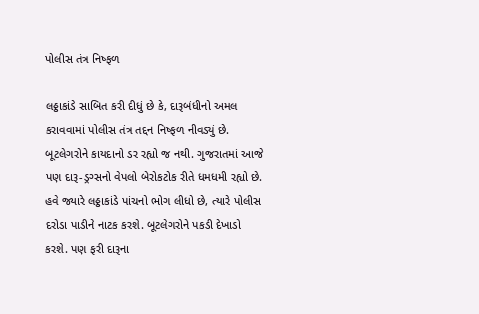પોલીસ તંત્ર નિષ્ફળ

લઠ્ઠાકાંડે સાબિત કરી દીધું છે કે, દારૂબંધીનો અમલ કરાવવામાં પોલીસ તંત્ર તદ્દન નિષ્ફળ નીવડ્યું છે. બૂટલેગરોને કાયદાનો ડર રહ્યો જ નથી. ગુજરાતમાં આજે પણ દારૂ-ડ્રગ્સનો વેપલો બેરોકટોક રીતે ધમધમી રહ્યો છે. હવે જ્યારે લઠ્ઠાકાંડે પાંચનો ભોગ લીધો છે, ત્યારે પોલીસ દરોડા પાડીને નાટક કરશે. બૂટલેગરોને પકડી દેખાડો કરશે. પણ ફરી દારૂના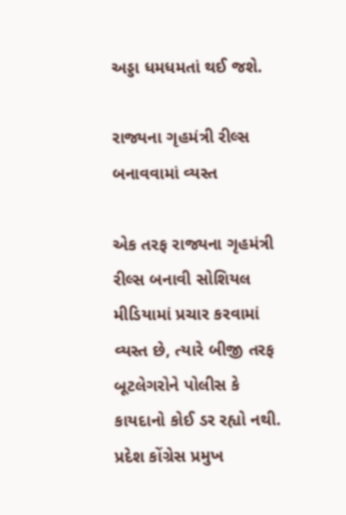અડ્ડા ધમધમતાં થઈ જશે.

રાજ્યના ગૃહમંત્રી રીલ્સ બનાવવામાં વ્યસ્ત

એક તરફ રાજ્યના ગૃહમંત્રી રીલ્સ બનાવી સોશિયલ મીડિયામાં પ્રચાર કરવામાં વ્યસ્ત છે, ત્યારે બીજી તરફ બૂટલેગરોને પોલીસ કે કાયદાનો કોઈ ડર રહ્યો નથી. પ્રદેશ કોંગ્રેસ પ્રમુખ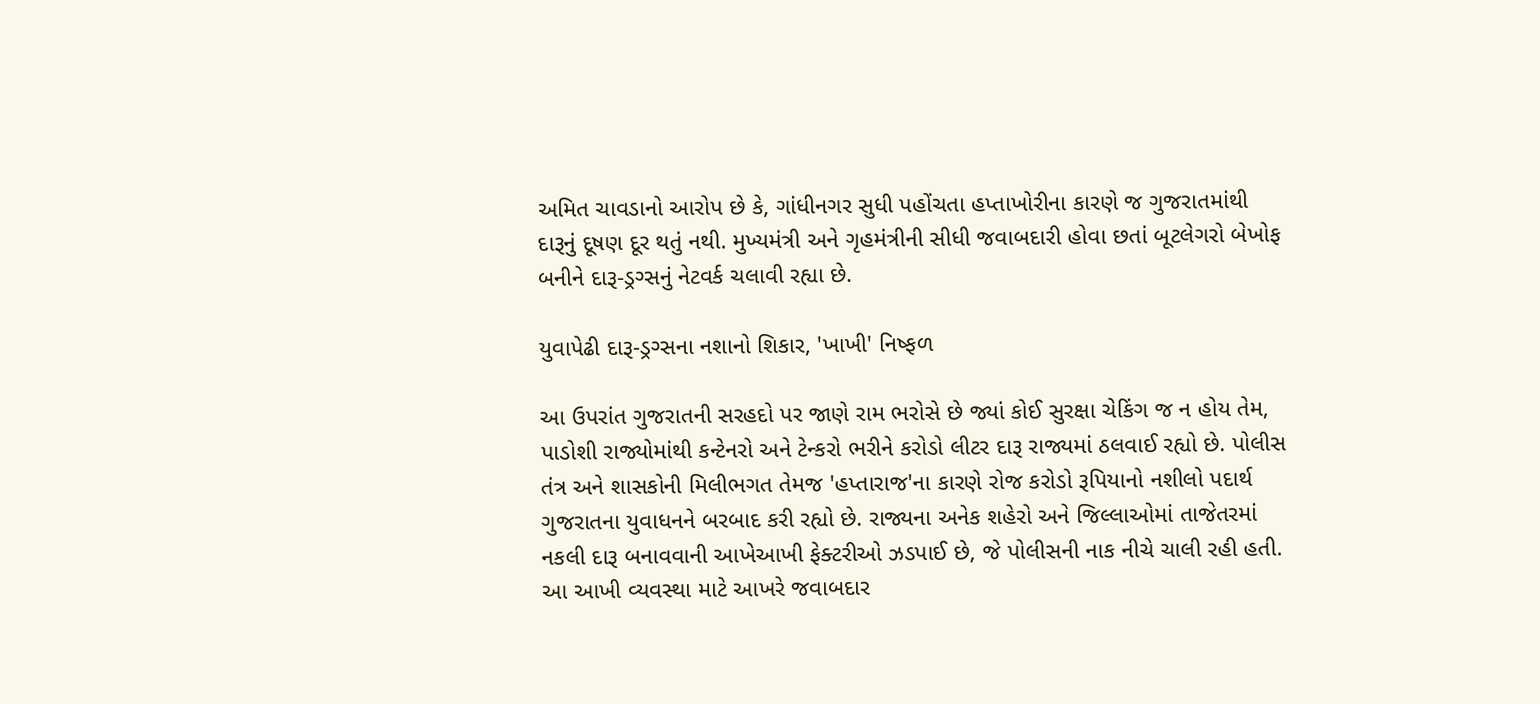અમિત ચાવડાનો આરોપ છે કે, ગાંધીનગર સુધી પહોંચતા હપ્તાખોરીના કારણે જ ગુજરાતમાંથી દારૂનું દૂષણ દૂર થતું નથી. મુખ્યમંત્રી અને ગૃહમંત્રીની સીધી જવાબદારી હોવા છતાં બૂટલેગરો બેખોફ બનીને દારૂ-ડ્રગ્સનું નેટવર્ક ચલાવી રહ્યા છે.

યુવાપેઢી દારૂ-ડ્રગ્સના નશાનો શિકાર, 'ખાખી' નિષ્ફળ

આ ઉપરાંત ગુજરાતની સરહદો પર જાણે રામ ભરોસે છે જ્યાં કોઈ સુરક્ષા ચેકિંગ જ ન હોય તેમ, પાડોશી રાજ્યોમાંથી કન્ટેનરો અને ટેન્કરો ભરીને કરોડો લીટર દારૂ રાજ્યમાં ઠલવાઈ રહ્યો છે. પોલીસ તંત્ર અને શાસકોની મિલીભગત તેમજ 'હપ્તારાજ'ના કારણે રોજ કરોડો રૂપિયાનો નશીલો પદાર્થ ગુજરાતના યુવાધનને બરબાદ કરી રહ્યો છે. રાજ્યના અનેક શહેરો અને જિલ્લાઓમાં તાજેતરમાં નકલી દારૂ બનાવવાની આખેઆખી ફેક્ટરીઓ ઝડપાઈ છે, જે પોલીસની નાક નીચે ચાલી રહી હતી. આ આખી વ્યવસ્થા માટે આખરે જવાબદાર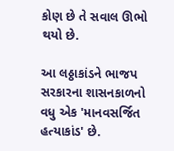કોણ છે તે સવાલ ઊભો થયો છે.

આ લઠ્ઠાકાંડને ભાજપ સરકારના શાસનકાળનો વધુ એક 'માનવસર્જિત હત્યાકાંડ' છે.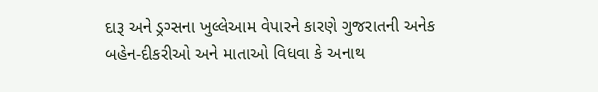દારૂ અને ડ્રગ્સના ખુલ્લેઆમ વેપારને કારણે ગુજરાતની અનેક બહેન-દીકરીઓ અને માતાઓ વિધવા કે અનાથ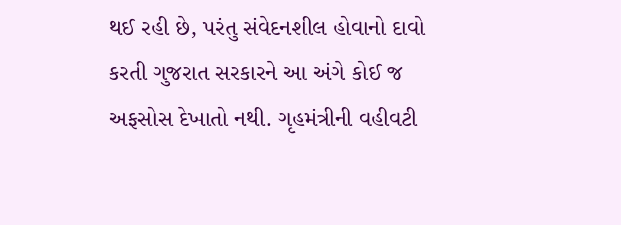થઈ રહી છે, પરંતુ સંવેદનશીલ હોવાનો દાવો કરતી ગુજરાત સરકારને આ અંગે કોઈ જ અફસોસ દેખાતો નથી. ગૃહમંત્રીની વહીવટી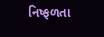નિષ્ફળતા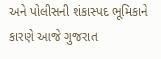અને પોલીસની શંકાસ્પદ ભૂમિકાને કારણે આજે ગુજરાત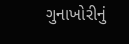ગુનાખોરીનું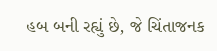હબ બની રહ્યું છે, જે ચિંતાજનક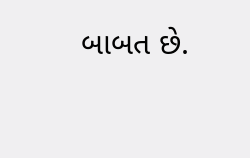બાબત છે.